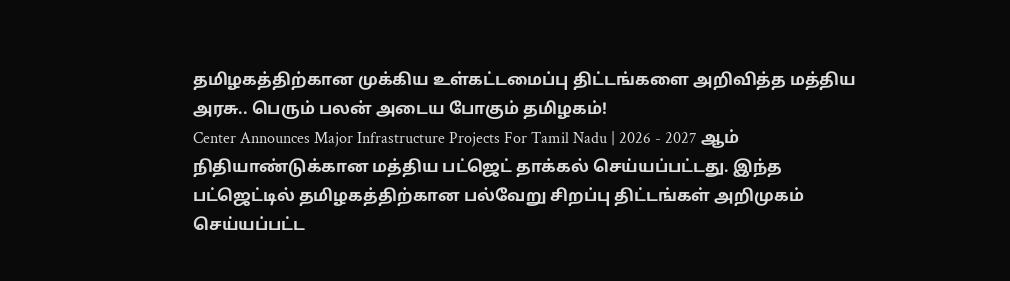தமிழகத்திற்கான முக்கிய உள்கட்டமைப்பு திட்டங்களை அறிவித்த மத்திய அரசு.. பெரும் பலன் அடைய போகும் தமிழகம்!
Center Announces Major Infrastructure Projects For Tamil Nadu | 2026 - 2027 ஆம் நிதியாண்டுக்கான மத்திய பட்ஜெட் தாக்கல் செய்யப்பட்டது. இந்த பட்ஜெட்டில் தமிழகத்திற்கான பல்வேறு சிறப்பு திட்டங்கள் அறிமுகம் செய்யப்பட்ட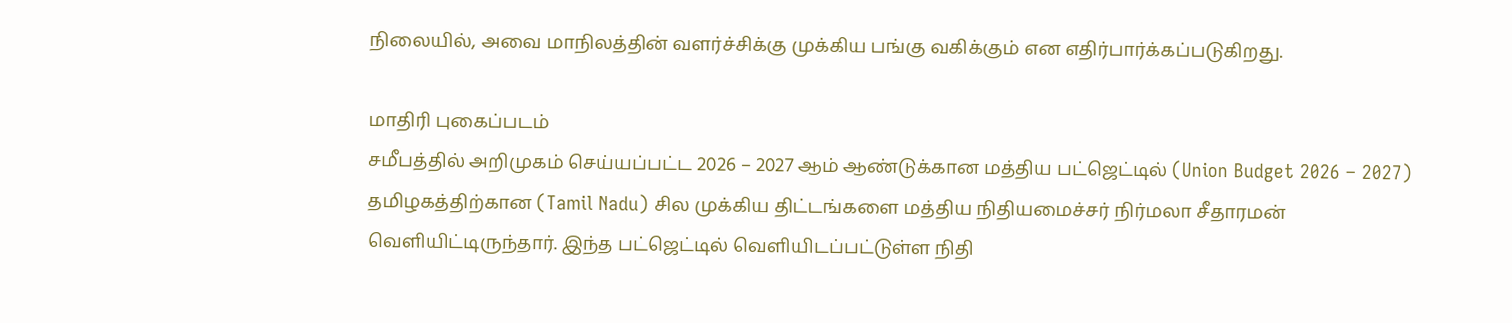நிலையில், அவை மாநிலத்தின் வளர்ச்சிக்கு முக்கிய பங்கு வகிக்கும் என எதிர்பார்க்கப்படுகிறது.

மாதிரி புகைப்படம்
சமீபத்தில் அறிமுகம் செய்யப்பட்ட 2026 – 2027 ஆம் ஆண்டுக்கான மத்திய பட்ஜெட்டில் (Union Budget 2026 – 2027) தமிழகத்திற்கான (Tamil Nadu) சில முக்கிய திட்டங்களை மத்திய நிதியமைச்சர் நிர்மலா சீதாரமன் வெளியிட்டிருந்தார். இந்த பட்ஜெட்டில் வெளியிடப்பட்டுள்ள நிதி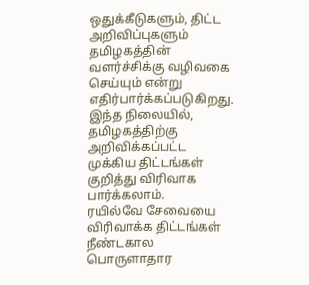ஒதுக்கீடுகளும், திட்ட அறிவிப்புகளும் தமிழகத்தின் வளர்ச்சிக்கு வழிவகை செய்யும் என்று எதிர்பார்க்கப்படுகிறது. இந்த நிலையில், தமிழகத்திற்கு அறிவிக்கப்பட்ட முக்கிய திட்டங்கள் குறித்து விரிவாக பார்க்கலாம்.
ரயில்வே சேவையை விரிவாக்க திட்டங்கள்
நீண்டகால பொருளாதார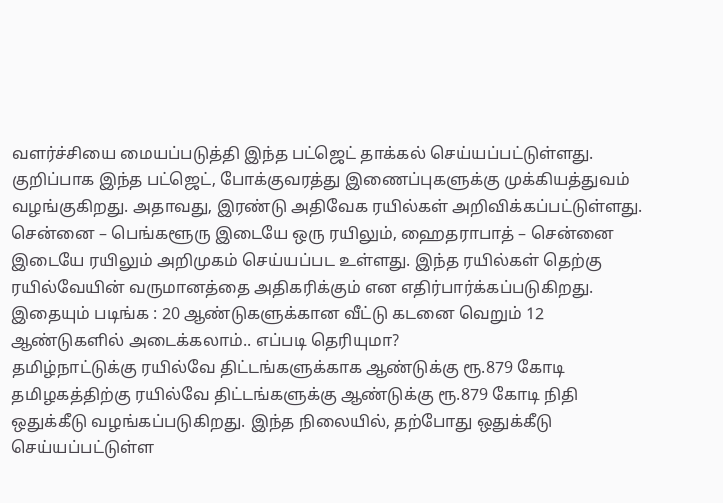வளர்ச்சியை மையப்படுத்தி இந்த பட்ஜெட் தாக்கல் செய்யப்பட்டுள்ளது. குறிப்பாக இந்த பட்ஜெட், போக்குவரத்து இணைப்புகளுக்கு முக்கியத்துவம் வழங்குகிறது. அதாவது, இரண்டு அதிவேக ரயில்கள் அறிவிக்கப்பட்டுள்ளது. சென்னை – பெங்களூரு இடையே ஒரு ரயிலும், ஹைதராபாத் – சென்னை இடையே ரயிலும் அறிமுகம் செய்யப்பட உள்ளது. இந்த ரயில்கள் தெற்கு ரயில்வேயின் வருமானத்தை அதிகரிக்கும் என எதிர்பார்க்கப்படுகிறது.
இதையும் படிங்க : 20 ஆண்டுகளுக்கான வீட்டு கடனை வெறும் 12 ஆண்டுகளில் அடைக்கலாம்.. எப்படி தெரியுமா?
தமிழ்நாட்டுக்கு ரயில்வே திட்டங்களுக்காக ஆண்டுக்கு ரூ.879 கோடி
தமிழகத்திற்கு ரயில்வே திட்டங்களுக்கு ஆண்டுக்கு ரூ.879 கோடி நிதி ஒதுக்கீடு வழங்கப்படுகிறது. இந்த நிலையில், தற்போது ஒதுக்கீடு செய்யப்பட்டுள்ள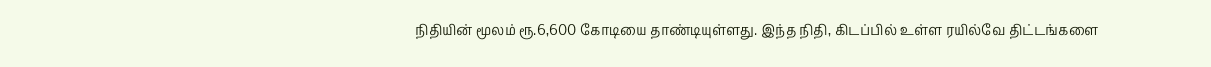நிதியின் மூலம் ரூ.6,600 கோடியை தாண்டியுள்ளது. இந்த நிதி, கிடப்பில் உள்ள ரயில்வே திட்டங்களை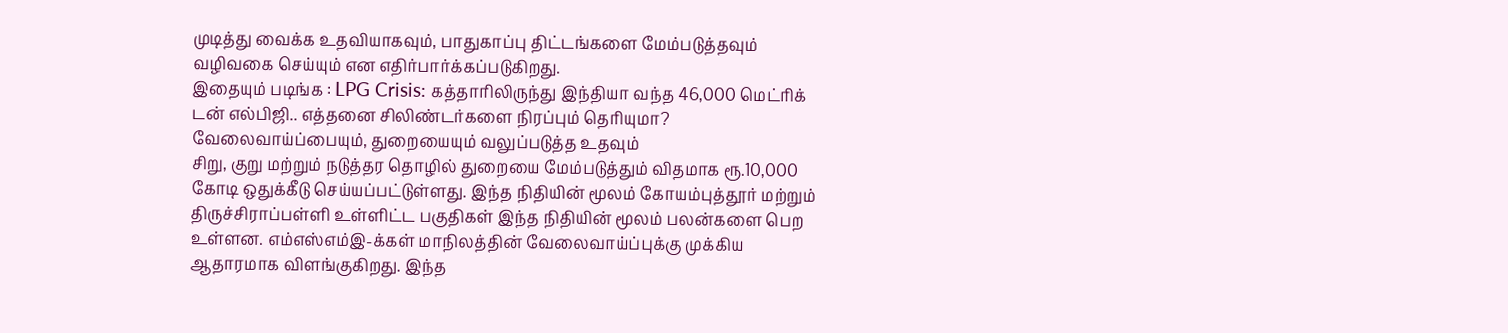முடித்து வைக்க உதவியாகவும், பாதுகாப்பு திட்டங்களை மேம்படுத்தவும் வழிவகை செய்யும் என எதிர்பார்க்கப்படுகிறது.
இதையும் படிங்க : LPG Crisis: கத்தாரிலிருந்து இந்தியா வந்த 46,000 மெட்ரிக் டன் எல்பிஜி.. எத்தனை சிலிண்டர்களை நிரப்பும் தெரியுமா?
வேலைவாய்ப்பையும், துறையையும் வலுப்படுத்த உதவும்
சிறு, குறு மற்றும் நடுத்தர தொழில் துறையை மேம்படுத்தும் விதமாக ரூ.10,000 கோடி ஒதுக்கீடு செய்யப்பட்டுள்ளது. இந்த நிதியின் மூலம் கோயம்புத்தூர் மற்றும் திருச்சிராப்பள்ளி உள்ளிட்ட பகுதிகள் இந்த நிதியின் மூலம் பலன்களை பெற உள்ளன. எம்எஸ்எம்இ-க்கள் மாநிலத்தின் வேலைவாய்ப்புக்கு முக்கிய ஆதாரமாக விளங்குகிறது. இந்த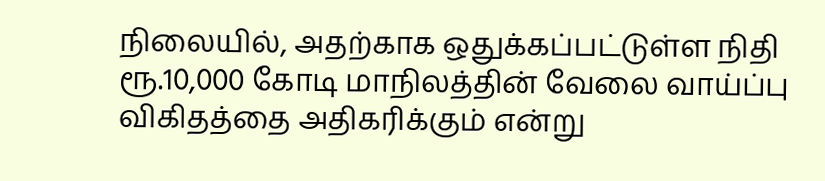நிலையில், அதற்காக ஒதுக்கப்பட்டுள்ள நிதி ரூ.10,000 கோடி மாநிலத்தின் வேலை வாய்ப்பு விகிதத்தை அதிகரிக்கும் என்று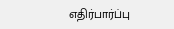எதிர்பார்ப்பு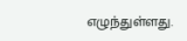எழுந்துள்ளது.